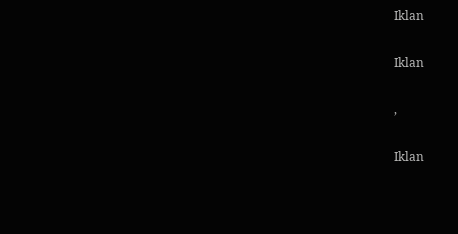Iklan

Iklan

,

Iklan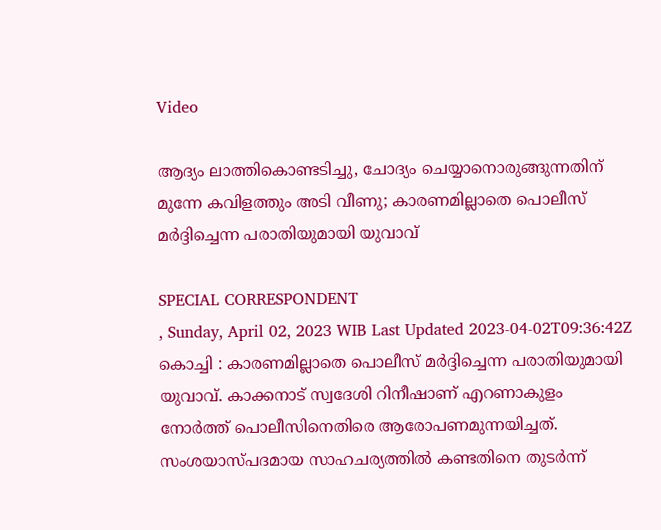Video

ആദ്യം ലാത്തികൊണ്ടടിച്ചു, ചോദ്യം ചെയ്യാനൊരുങ്ങുന്നതിന് മുന്നേ കവിളത്തും അടി വീണു; കാരണമില്ലാതെ പൊലീസ് മർദ്ദിച്ചെന്ന പരാതിയുമായി യുവാവ്

SPECIAL CORRESPONDENT
, Sunday, April 02, 2023 WIB Last Updated 2023-04-02T09:36:42Z
കൊച്ചി : കാരണമില്ലാതെ പൊലീസ് മർദ്ദിച്ചെന്ന പരാതിയുമായി യുവാവ്. കാക്കനാട് സ്വദേശി റിനീഷാണ് എറണാകുളം നോർത്ത് പൊലീസിനെതിരെ ആരോപണമുന്നയിച്ചത്. സംശയാസ്പദമായ സാഹചര്യത്തിൽ കണ്ടതിനെ തുടർന്ന്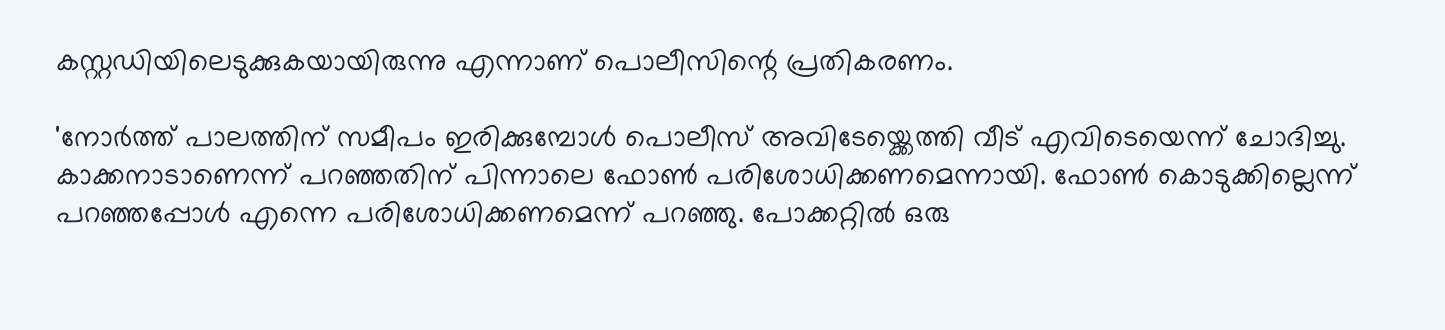കസ്റ്റഡിയിലെടുക്കുകയായിരുന്നു എന്നാണ് പൊലീസിന്റെ പ്രതികരണം.

'നോർത്ത് പാലത്തിന് സമീപം ഇരിക്കുമ്പോൾ പൊലീസ് അവിടേയ്ക്കെത്തി വീട് എവിടെയെന്ന് ചോദിച്ചു. കാക്കനാടാണെന്ന് പറഞ്ഞതിന് പിന്നാലെ ഫോൺ പരിശോധിക്കണമെന്നായി. ഫോൺ കൊടുക്കില്ലെന്ന് പറഞ്ഞപ്പോൾ എന്നെ പരിശോധിക്കണമെന്ന് പറഞ്ഞു. പോക്കറ്റിൽ ഒരു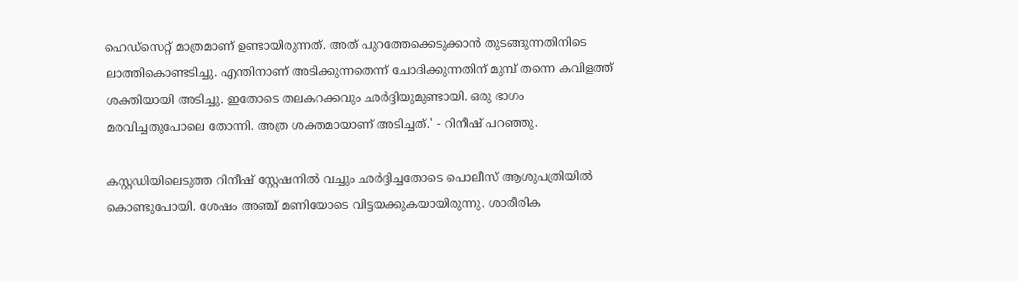ഹെഡ്‌സെറ്റ് മാത്രമാണ് ഉണ്ടായിരുന്നത്. അത് പുറത്തേക്കെടുക്കാൻ തുടങ്ങുന്നതിനിടെ ലാത്തികൊണ്ടടിച്ചു. എന്തിനാണ് അടിക്കുന്നതെന്ന് ചോദിക്കുന്നതിന് മുമ്പ് തന്നെ കവിളത്ത് ശക്തിയായി അടിച്ചു. ഇതോടെ തലകറക്കവും ഛർദ്ദിയുമുണ്ടായി. ഒരു ഭാഗം മരവിച്ചതുപോലെ തോന്നി. അത്ര ശക്തമായാണ് അടിച്ചത്.' - റിനീഷ് പറഞ്ഞു.

കസ്റ്റഡിയിലെടുത്ത റിനീഷ് സ്റ്റേഷനിൽ വച്ചും ഛർദ്ദിച്ചതോടെ പൊലീസ് ആശുപത്രിയിൽ കൊണ്ടുപോയി. ശേഷം അഞ്ച് മണിയോടെ വിട്ടയക്കുകയായിരുന്നു. ശാരീരിക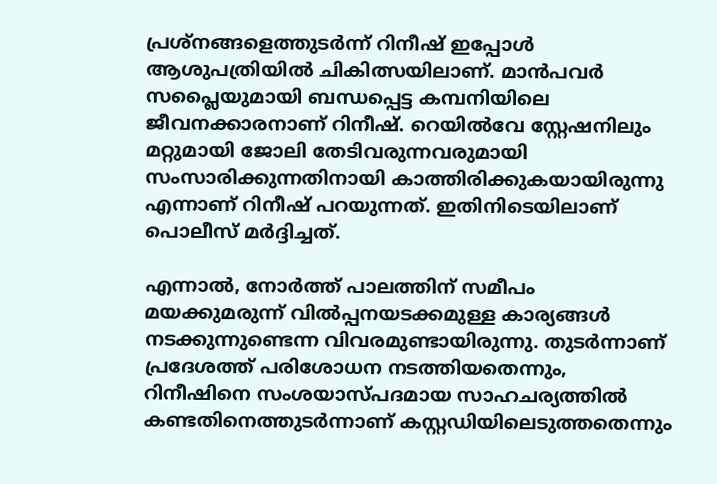പ്രശ്‌നങ്ങളെത്തുടര്‍ന്ന് റിനീഷ് ഇപ്പോൾ ആശുപത്രിയില്‍ ചികിത്സയിലാണ്. മാന്‍പവര്‍ സപ്ലൈയുമായി ബന്ധപ്പെട്ട കമ്പനിയിലെ ജീവനക്കാരനാണ് റിനീഷ്. റെയില്‍വേ സ്റ്റേഷനിലും മറ്റുമായി ജോലി തേടിവരുന്നവരുമായി സംസാരിക്കുന്നതിനായി കാത്തിരിക്കുകയായിരുന്നു എന്നാണ് റിനീഷ് പറയുന്നത്. ഇതിനിടെയിലാണ് പൊലീസ് മര്‍ദ്ദിച്ചത്.

എന്നാൽ, നോര്‍ത്ത് പാലത്തിന് സമീപം മയക്കുമരുന്ന് വില്‍പ്പനയടക്കമുള്ള കാര്യങ്ങള്‍ നടക്കുന്നുണ്ടെന്ന വിവരമുണ്ടായിരുന്നു. തുടര്‍ന്നാണ് പ്രദേശത്ത് പരിശോധന നടത്തിയതെന്നും, റിനീഷിനെ സംശയാസ്പദമായ സാഹചര്യത്തില്‍ കണ്ടതിനെത്തുടര്‍ന്നാണ് കസ്റ്റഡിയിലെടുത്തതെന്നും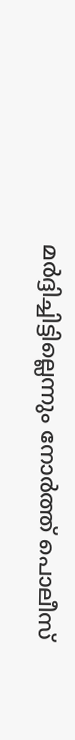മര്‍ദ്ദിച്ചിട്ടില്ലെന്നും നോര്‍ത്ത് പൊലീസ്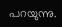പറയുന്നു.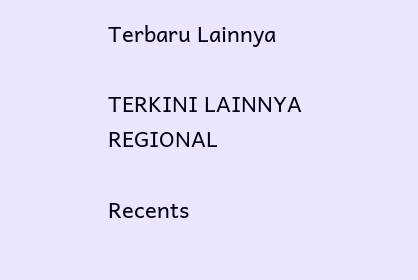Terbaru Lainnya

TERKINI LAINNYA
REGIONAL

Recents